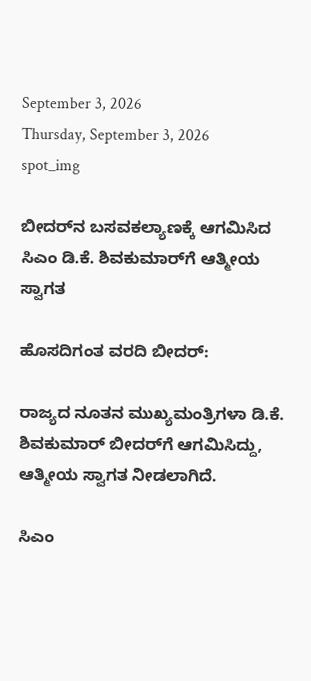September 3, 2026
Thursday, September 3, 2026
spot_img

ಬೀದರ್‌ನ ಬಸವಕಲ್ಯಾಣಕ್ಕೆ ಆಗಮಿಸಿದ ಸಿಎಂ ಡಿ.ಕೆ. ಶಿವಕುಮಾರ್‌ಗೆ ಆತ್ಮೀಯ ಸ್ವಾಗತ

ಹೊಸದಿಗಂತ ವರದಿ ಬೀದರ್‌:

ರಾಜ್ಯದ ನೂತನ ಮುಖ್ಯಮಂತ್ರಿಗಳಾ ಡಿ.ಕೆ. ಶಿವಕುಮಾರ್‌ ಬೀದರ್‌ಗೆ ಆಗಮಿಸಿದ್ದು, ಆತ್ಮೀಯ ಸ್ವಾಗತ ನೀಡಲಾಗಿದೆ.

ಸಿಎಂ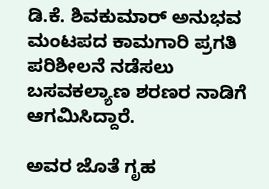ಡಿ.ಕೆ. ಶಿವಕುಮಾರ್ ಅನುಭವ ಮಂಟಪದ ಕಾಮಗಾರಿ ಪ್ರಗತಿ ಪರಿಶೀಲನೆ ನಡೆಸಲು ಬಸವಕಲ್ಯಾಣ ಶರಣರ ನಾಡಿಗೆ ಆಗಮಿಸಿದ್ದಾರೆ.

ಅವರ ಜೊತೆ ಗೃಹ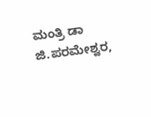ಮಂತ್ರಿ ಡಾ ಜಿ.ಪರಮೇಶ್ವರ,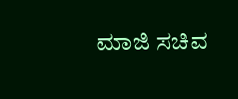ಮಾಜಿ ಸಚಿವ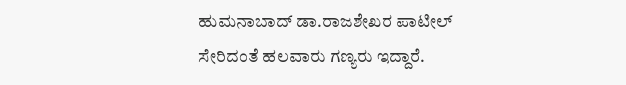ಹುಮನಾಬಾದ್ ಡಾ.ರಾಜಶೇಖರ ಪಾಟೀಲ್ ಸೇರಿದಂತೆ ಹಲವಾರು ಗಣ್ಯರು ಇದ್ದಾರೆ.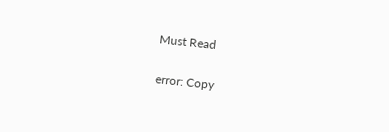Must Read

error: Copy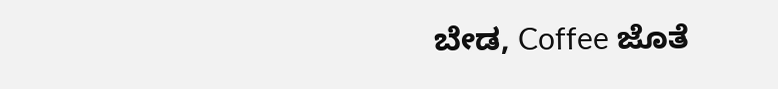ಬೇಡ, Coffee ಜೊತೆ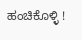ಹಂಚಿಕೊಳ್ಳಿ !